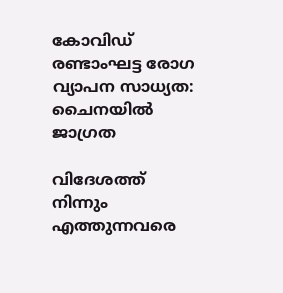കോവിഡ് രണ്ടാംഘട്ട രോഗ വ്യാപന സാധ്യത: ചൈനയില്‍ ജാഗ്രത

വിദേശത്ത് നിന്നും എത്തുന്നവരെ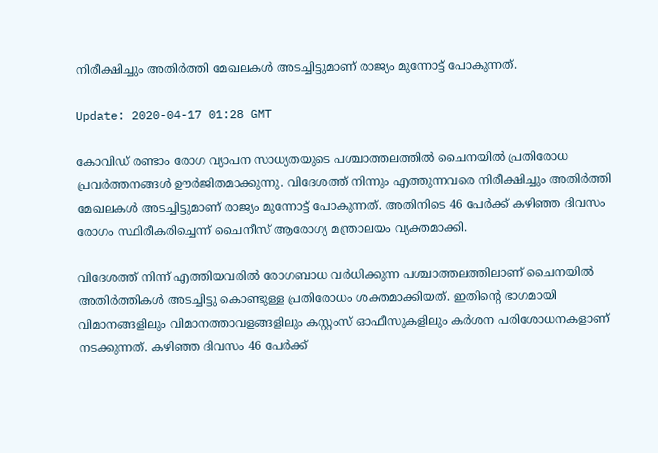നിരീക്ഷിച്ചും അതിര്‍ത്തി മേഖലകള്‍ അടച്ചിട്ടുമാണ് രാജ്യം മുന്നോട്ട് പോകുന്നത്.

Update: 2020-04-17 01:28 GMT

കോവിഡ് രണ്ടാം രോഗ വ്യാപന സാധ്യതയുടെ പശ്ചാത്തലത്തില്‍ ചൈനയില്‍ പ്രതിരോധ പ്രവര്‍ത്തനങ്ങള്‍ ഊര്‍ജിതമാക്കുന്നു. വിദേശത്ത് നിന്നും എത്തുന്നവരെ നിരീക്ഷിച്ചും അതിര്‍ത്തി മേഖലകള്‍ അടച്ചിട്ടുമാണ് രാജ്യം മുന്നോട്ട് പോകുന്നത്. അതിനിടെ 46 പേര്‍ക്ക് കഴിഞ്ഞ ദിവസം രോഗം സ്ഥിരീകരിച്ചെന്ന് ചൈനീസ് ആരോഗ്യ മന്ത്രാലയം വ്യക്തമാക്കി.

വിദേശത്ത് നിന്ന് എത്തിയവരില്‍ രോഗബാധ വര്‍ധിക്കുന്ന പശ്ചാത്തലത്തിലാണ് ചൈനയില്‍ അതിര്‍ത്തികള്‍ അടച്ചിട്ടു കൊണ്ടുള്ള പ്രതിരോധം ശക്തമാക്കിയത്. ഇതിന്റെ ഭാഗമായി വിമാനങ്ങളിലും വിമാനത്താവളങ്ങളിലും കസ്റ്റംസ് ഓഫീസുകളിലും കര്‍ശന പരിശോധനകളാണ് നടക്കുന്നത്. കഴിഞ്ഞ ദിവസം 46 പേര്‍ക്ക്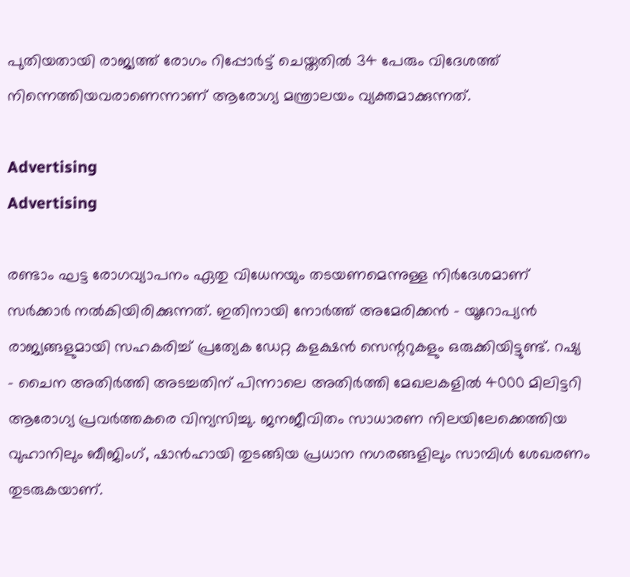പുതിയതായി രാജ്യത്ത് രോഗം റിപ്പോര്‍ട്ട് ചെയ്തതില്‍ 34 പേരും വിദേശത്ത് നിന്നെത്തിയവരാണെന്നാണ് ആരോഗ്യ മന്ത്രാലയം വ്യക്തമാക്കുന്നത്.

Advertising
Advertising

രണ്ടാം ഘട്ട രോഗവ്യാപനം ഏതു വിധേനയും തടയണമെന്നുള്ള നിര്‍ദേശമാണ് സര്‍ക്കാര്‍ നല്‍കിയിരിക്കുന്നത്. ഇതിനായി നോര്‍ത്ത് അമേരിക്കന്‍ - യൂറോപ്യന്‍ രാജ്യങ്ങളുമായി സഹകരിച്ച് പ്രത്യേക ഡേറ്റ കളക്ഷന്‍ സെന്ററുകളും ഒരുക്കിയിട്ടുണ്ട്. റഷ്യ - ചൈന അതിര്‍ത്തി അടച്ചതിന് പിന്നാലെ അതിര്‍ത്തി മേഖലകളില്‍ 4000 മിലിട്ടറി ആരോഗ്യ പ്രവര്‍ത്തകരെ വിന്യസിച്ചു. ജനജീവിതം സാധാരണ നിലയിലേക്കെത്തിയ വുഹാനിലും ബീജിംഗ്, ഷാന്‍ഹായി തുടങ്ങിയ പ്രധാന നഗരങ്ങളിലും സാമ്പിള്‍ ശേഖരണം തുടരുകയാണ്.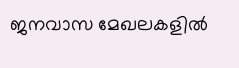ജനവാസ മേഖലകളില്‍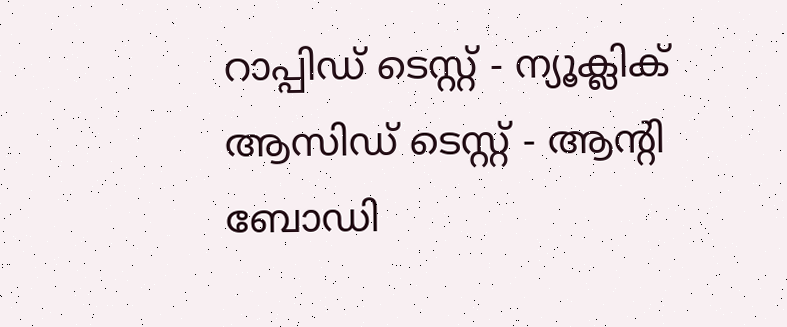റാപ്പിഡ് ടെസ്റ്റ് - ന്യൂക്ലിക് ആസിഡ് ടെസ്റ്റ് - ആന്റി ബോഡി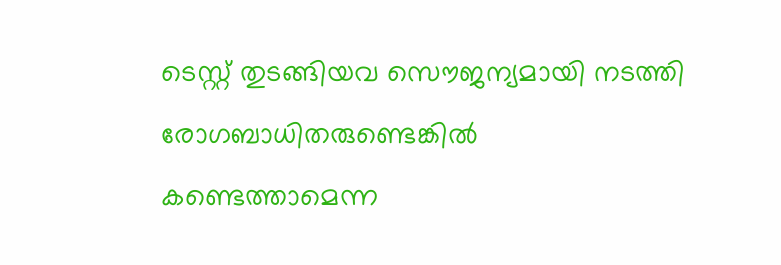ടെസ്റ്റ് തുടങ്ങിയവ സൌജന്യമായി നടത്തി രോഗബാധിതരുണ്ടെങ്കില്‍ കണ്ടെത്താമെന്ന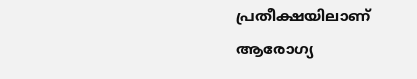പ്രതീക്ഷയിലാണ് ആരോഗ്യ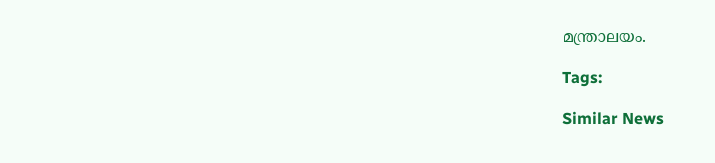മന്ത്രാലയം.

Tags:

Similar News